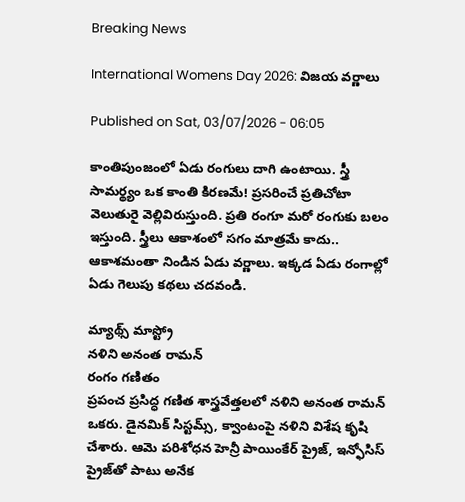Breaking News

International Womens Day 2026: విజయ వర్ణాలు

Published on Sat, 03/07/2026 - 06:05

కాంతిపుంజంలో ఏడు రంగులు దాగి ఉంటాయి. స్త్రీ సామర్థ్యం ఒక కాంతి కిరణమే! ప్రసరించే ప్రతిచోటా వెలుతురై వెల్లివిరుస్తుంది. ప్రతి రంగూ మరో రంగుకు బలం ఇస్తుంది. స్త్రీలు ఆకాశంలో సగం మాత్రమే కాదు.. ఆకాశమంతా నిండిన ఏడు వర్ణాలు. ఇక్కడ ఏడు రంగాల్లో ఏడు గెలుపు కథలు చదవండి.

మ్యాథ్స్‌ మాస్ట్రో
నళిని అనంత రామన్‌
రంగం గణితం
ప్రపంచ ప్రసిద్ధ గణిత శాస్త్రవేత్తలలో నళిని అనంత రామన్‌ ఒకరు. డైనమిక్‌ సిస్టమ్స్, క్వాంటంపై నళిని విశేష కృషి చేశారు. ఆమె పరిశోధన హెన్రీ పాయింకేర్‌ ప్రైజ్, ఇన్ఫోసిస్‌ ప్రైజ్‌తో పాటు అనేక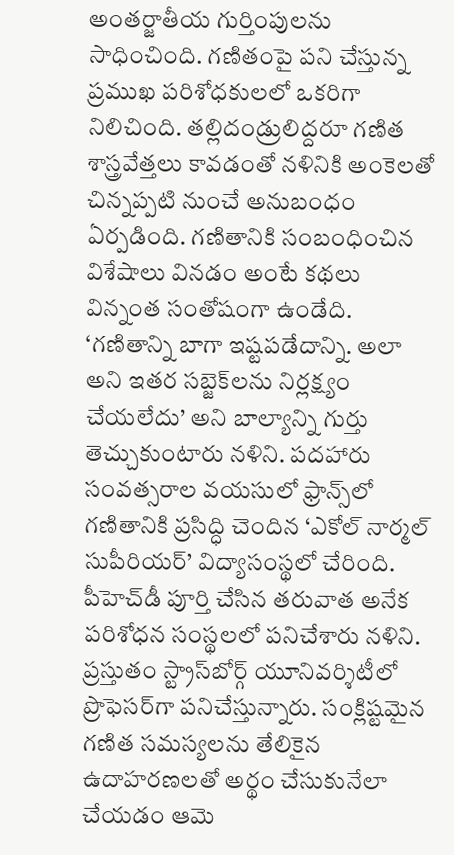అంతర్జాతీయ గుర్తింపులను సాధించింది. గణితంపై పని చేస్తున్న ప్రముఖ పరిశోధకులలో ఒకరిగా నిలిచింది. తల్లిదండ్రులిద్దరూ గణిత శాస్త్రవేత్తలు కావడంతో నళినికి అంకెలతో చిన్నప్పటి నుంచే అనుబంధం ఏర్పడింది. గణితానికి సంబంధించిన విశేషాలు వినడం అంటే కథలు విన్నంత సంతోషంగా ఉండేది. ‘గణితాన్ని బాగా ఇష్టపడేదాన్ని. అలా అని ఇతర సబ్జెక్‌లను నిర్లక్ష్యం చేయలేదు’ అని బాల్యాన్ని గుర్తు తెచ్చుకుంటారు నళిని. పదహారు సంవత్సరాల వయసులో ఫ్రాన్స్‌లో గణితానికి ప్రసిద్ధి చెందిన ‘ఎకోల్‌ నార్మల్‌ సుపీరియర్‌’ విద్యాసంస్థలో చేరింది. పీహెచ్‌డీ పూర్తి చేసిన తరువాత అనేక పరిశోధన సంస్థలలో పనిచేశారు నళిని. ప్రస్తుతం స్ట్రాస్‌బోర్గ్‌ యూనివర్శిటీలో ప్రొఫెసర్‌గా పనిచేస్తున్నారు. సంక్లిష్టమైన గణిత సమస్యలను తేలికైన ఉదాహరణలతో అర్థం చేసుకునేలా చేయడం ఆమె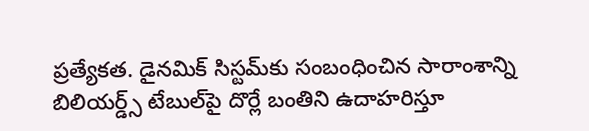ప్రత్యేకత. డైనమిక్‌ సిస్టమ్‌కు సంబంధించిన సారాంశాన్ని బిలియర్డ్స్‌ టేబుల్‌పై దొర్లే బంతిని ఉదాహరిస్తూ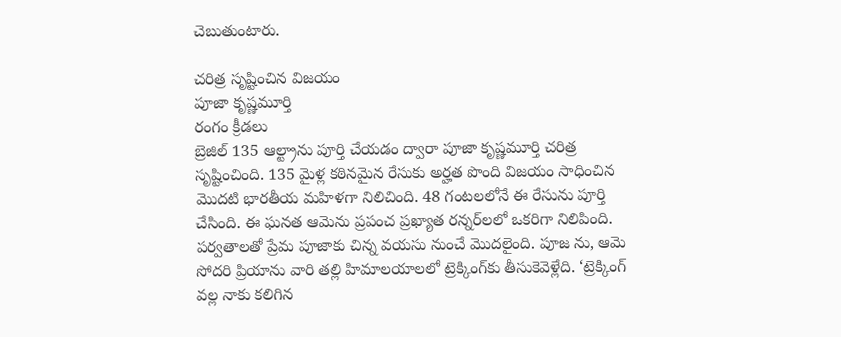చెబుతుంటారు.

చరిత్ర సృష్టించిన విజయం
పూజా కృష్ణమూర్తి
రంగం క్రీడలు
బ్రెజిల్‌ 135 ఆల్ట్రాను పూర్తి చేయడం ద్వారా పూజా కృష్ణమూర్తి చరిత్ర సృష్టించింది. 135 మైళ్ల కఠినమైన రేసుకు అర్హత పొంది విజయం సాధించిన మొదటి భారతీయ మహిళగా నిలిచింది. 48 గంటలలోనే ఈ రేసును పూర్తి చేసింది. ఈ ఘనత ఆమెను ప్రపంచ ప్రఖ్యాత రన్నర్‌లలో ఒకరిగా నిలిపింది. పర్వతాలతో ప్రేమ పూజాకు చిన్న వయసు నుంచే మొదలైంది. పూజ ను, ఆమె సోదరి ప్రియాను వారి తల్లి హిమాలయాలలో ట్రెక్కింగ్‌కు తీసుకెవెళ్లేది. ‘ట్రెక్కింగ్‌ వల్ల నాకు కలిగిన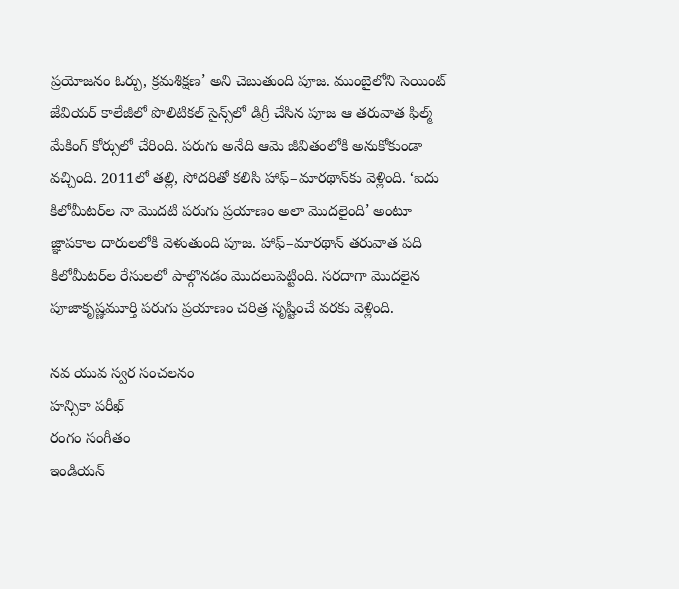ప్రయోజనం ఓర్పు, క్రమశిక్షణ’ అని చెబుతుంది పూజ. ముంబైలోని సెయింట్‌ జేవియర్‌ కాలేజీలో పొలిటికల్‌ సైన్స్‌లో డిగ్రీ చేసిన పూజ ఆ తరువాత ఫిల్మ్‌ మేకింగ్‌ కోర్సులో చేరింది. పరుగు అనేది ఆమె జీవితంలోకి అనుకోకుండా వచ్చింది. 2011లో తల్లి, సోదరితో కలిసి హాఫ్‌–మారథాన్‌కు వెళ్లింది. ‘ఐదు కిలోమీటర్‌ల నా మొదటి పరుగు ప్రయాణం అలా మొదలైంది’ అంటూ జ్ఞాపకాల దారులలోకి వెళుతుంది పూజ. హాఫ్‌–మారథాన్‌ తరువాత పది కిలోమీటర్‌ల రేసులలో పాల్గొనడం మొదలుపెట్టింది. సరదాగా మొదలైన పూజాకృష్ణమూర్తి పరుగు ప్రయాణం చరిత్ర సృష్టించే వరకు వెళ్లింది.

నవ యువ స్వర సంచలనం
హన్సికా పరీఖ్‌
రంగం సంగీతం
ఇండియన్‌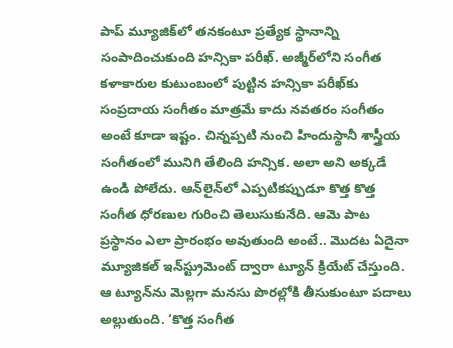పాప్‌ మ్యూజిక్‌లో తనకంటూ ప్రత్యేక స్థానాన్ని సంపాదించుకుంది హన్సికా పరీఖ్‌. అజ్మీర్‌లోని సంగీత కళాకారుల కుటుంబంలో పుట్టిన హన్సికా పరీఖ్‌కు సంప్రదాయ సంగీతం మాత్రమే కాదు నవతరం సంగీతం అంటే కూడా ఇష్టం. చిన్నప్పటి నుంచి హిందుస్థానీ శాస్త్రీయ సంగీతంలో మునిగి తేలింది హన్సిక. అలా అని అక్కడే ఉండి పోలేదు. ఆన్‌లైన్‌లో ఎప్పటికప్పుడూ కొత్త కొత్త సంగీత ధోరణుల గురించి తెలుసుకునేది. ఆమె పాట ప్రస్థానం ఎలా ప్రారంభం అవుతుంది అంటే.. మొదట ఏదైనా మ్యూజికల్‌ ఇన్‌స్ట్రుమెంట్‌ ద్వారా ట్యూన్‌ క్రియేట్‌ చేస్తుంది. ఆ ట్యూన్‌ను మెల్లగా మనసు పొరల్లోకి తీసుకుంటూ పదాలు అల్లుతుంది. ‘కొత్త సంగీత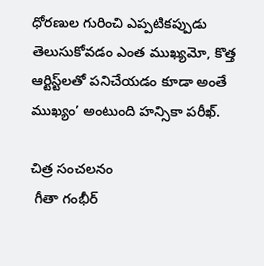ధోరణుల గురించి ఎప్పటికప్పుడు తెలుసుకోవడం ఎంత ముఖ్యమో, కొత్త ఆర్టిస్ట్‌లతో పనిచేయడం కూడా అంతే ముఖ్యం’ అంటుంది హన్సికా పరీఖ్‌.

చిత్ర సంచలనం
 గీతా గంభీర్‌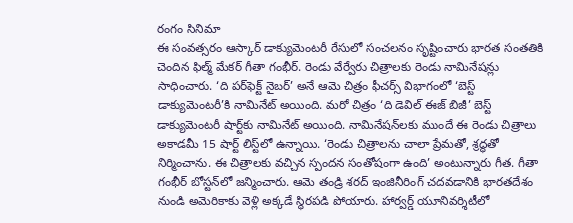రంగం సినిమా
ఈ సంవత్సరం ఆస్కార్‌ డాక్యుమెంటరీ రేసులో సంచలనం సృష్టించారు భారత సంతతికి చెందిన ఫిల్మ్‌ మేకర్‌ గీతా గంభీర్‌. రెండు వేర్వేరు చిత్రాలకు రెండు నామినేషన్లు సాధించారు. ‘ది పర్‌ఫెక్ట్‌ నైబర్‌’ అనే ఆమె చిత్రం ఫీచర్స్‌ విభాగంలో ‘బెస్ట్‌ డాక్యుమెంటరీ’కి నామినేట్‌ అయింది. మరో చిత్రం ‘ది డెవిల్‌ ఈజ్‌ బిజీ’ బెస్ట్‌ డాక్యుమెంటరీ షార్ట్‌కు నామినేట్‌ అయింది. నామినేషన్‌లకు ముందే ఈ రెండు చిత్రాలు అకాడమీ 15 షార్ట్‌ లిస్ట్‌లో ఉన్నాయి. ‘రెండు చిత్రాలను చాలా ప్రేమతో, శ్రద్ధతో నిర్మించాను. ఈ చిత్రాలకు వచ్చిన స్పందన సంతోషంగా ఉంది’ అంటున్నారు గీత. గీతా గంభీర్‌ బోస్టన్‌లో జన్మించారు. ఆమె తండ్రి శరద్‌ ఇంజినీరింగ్‌ చదవడానికి భారతదేశం నుండి అమెరికాకు వెళ్లి అక్కడే స్థిరపడి పోయారు. హార్వర్డ్‌ యూనివర్శిటీలో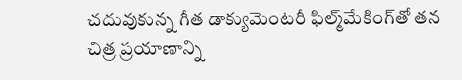చదువుకున్న గీత డాక్యుమెంటరీ ఫిల్మ్‌మేకింగ్‌తో తన చిత్ర ప్రయాణాన్ని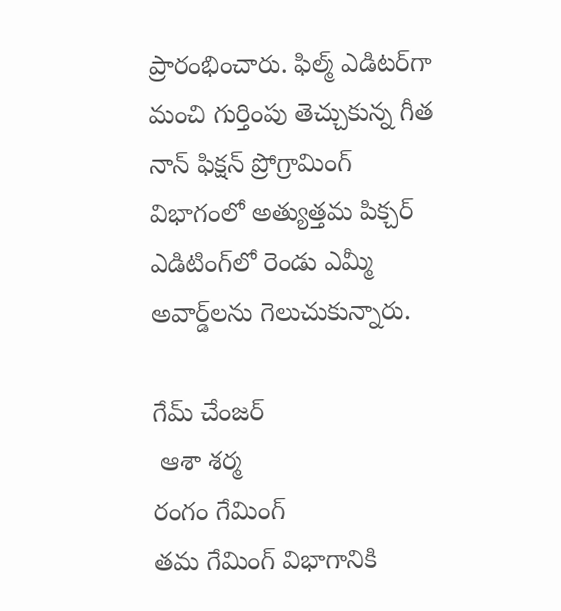ప్రారంభించారు. ఫిల్మ్‌ ఎడిటర్‌గా మంచి గుర్తింపు తెచ్చుకున్న గీత నాన్‌ ఫిక్షన్‌ ప్రోగ్రామింగ్‌ విభాగంలో అత్యుత్తమ పిక్చర్‌ ఎడిటింగ్‌లో రెండు ఎమ్మీ అవార్డ్‌లను గెలుచుకున్నారు.

గేమ్‌ చేంజర్‌
 ఆశా శర్మ
రంగం గేమింగ్‌
తమ గేమింగ్‌ విభాగానికి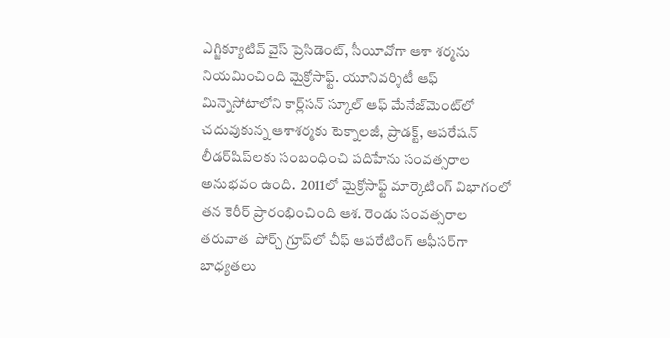ఎగ్జిక్యూటివ్‌ వైస్‌ ప్రెసిడెంట్, సీయీవోగా ఆశా శర్మను నియమించింది మైక్రోసాఫ్ట్‌. యూనివర్శిటీ ఆఫ్‌ మిన్నెసోటాలోని కార్ల్‌సన్‌ స్కూల్‌ ఆఫ్‌ మేనేజ్‌మెంట్‌లో చదువుకున్న ఆశాశర్మకు టెక్నాలజీ, ప్రాడక్ట్, ఆపరేషన్‌ లీడర్‌షిప్‌లకు సంబంధించి పదిహేను సంవత్సరాల అనుభవం ఉంది.  2011లో మైక్రోసాఫ్ట్‌ మార్కెటింగ్‌ విభాగంలో తన కెరీర్‌ ప్రారంభించింది ఆశ. రెండు సంవత్సరాల తరువాత  పోర్చ్‌ గ్రూప్‌లో చీఫ్‌ ఆపరేటింగ్‌ ఆఫీసర్‌గా బాధ్యతలు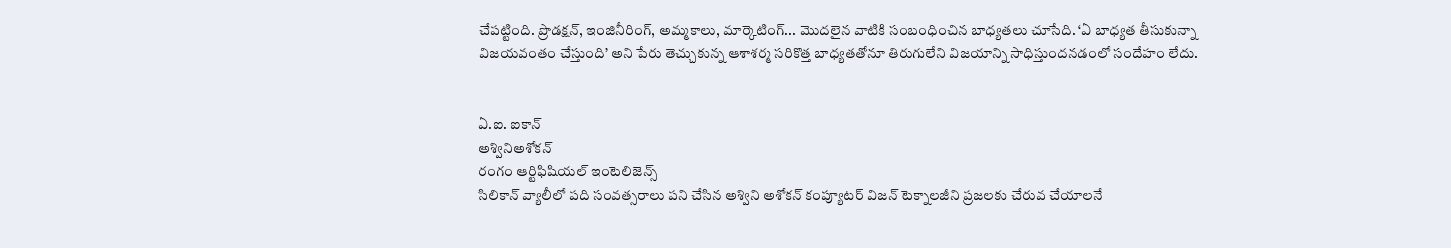చేపట్టింది. ప్రొడక్షన్, ఇంజినీరింగ్, అమ్మకాలు, మార్కెటింగ్‌... మొదలైన వాటికి సంబంధించిన బాధ్యతలు చూసేది. ‘ఏ బాధ్యత తీసుకున్నా విజయవంతం చేస్తుంది’ అని పేరు తెచ్చుకున్న ఆశాశర్మ సరికొత్త బాధ్యతతోనూ తిరుగులేని విజయాన్ని సాధిస్తుందనడంలో సందేహం లేదు.


ఏ.ఐ. ఐకాన్‌
అశ్వినిఅశోకన్‌
రంగం ఆర్టిఫిషియల్‌ ఇంటెలిజెన్స్‌
సిలికాన్‌ వ్యాలీలో పది సంవత్సరాలు పని చేసిన అశ్విని అశోకన్‌ కంప్యూటర్‌ విజన్‌ టెక్నాలజీని ప్రజలకు చేరువ చేయాలనే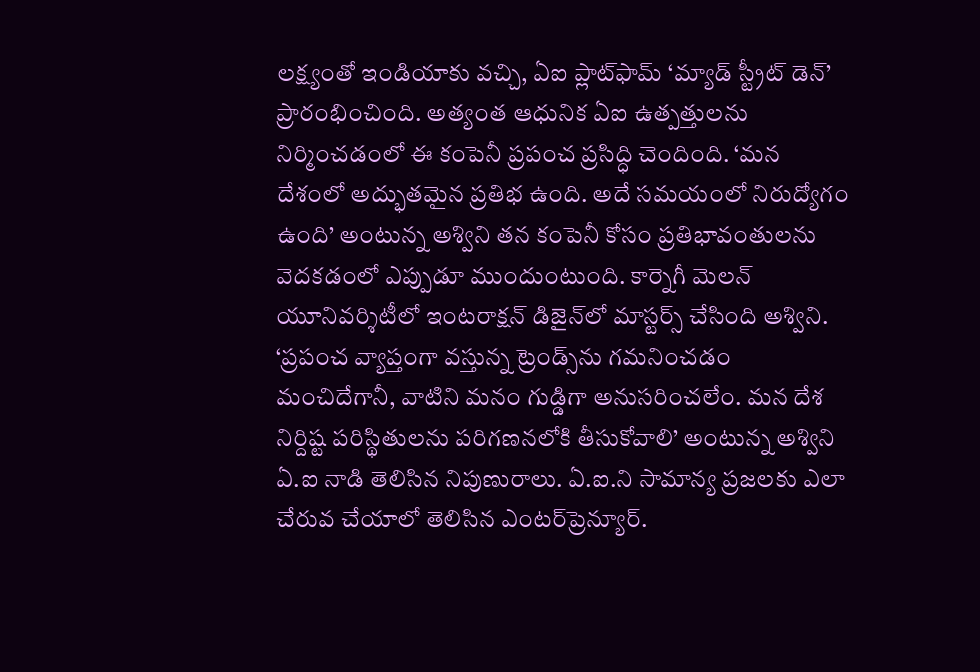లక్ష్యంతో ఇండియాకు వచ్చి, ఏఐ ప్లాట్‌ఫామ్‌ ‘మ్యాడ్‌ స్ట్రీట్‌ డెన్‌’ ప్రారంభించింది. అత్యంత ఆధునిక ఏఐ ఉత్పత్తులను నిర్మించడంలో ఈ కంపెనీ ప్రపంచ ప్రసిద్ధి చెందింది. ‘మన దేశంలో అద్భుతమైన ప్రతిభ ఉంది. అదే సమయంలో నిరుద్యోగం ఉంది’ అంటున్న అశ్విని తన కంపెనీ కోసం ప్రతిభావంతులను వెదకడంలో ఎప్పుడూ ముందుంటుంది. కార్నెగీ మెలన్‌ యూనివర్శిటీలో ఇంటరాక్షన్‌ డిజైన్‌లో మాస్టర్స్‌ చేసింది అశ్విని. ‘ప్రపంచ వ్యాప్తంగా వస్తున్న ట్రెండ్స్‌ను గమనించడం మంచిదేగానీ, వాటిని మనం గుడ్డిగా అనుసరించలేం. మన దేశ నిర్దిష్ట పరిస్థితులను పరిగణనలోకి తీసుకోవాలి’ అంటున్న అశ్విని ఏ.ఐ నాడి తెలిసిన నిపుణురాలు. ఏ.ఐ.ని సామాన్య ప్రజలకు ఎలా చేరువ చేయాలో తెలిసిన ఎంటర్‌ప్రెన్యూర్‌.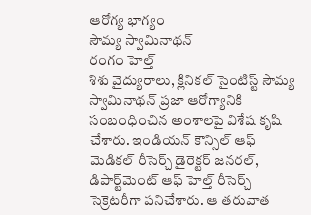ఆరోగ్య భాగ్యం
సౌమ్య స్వామినాథన్‌
రంగం హెల్త్‌
శిశు వైద్యురాలు, క్లినికల్‌ సైంటిస్ట్‌ సౌమ్య స్వామినాథన్‌ ప్రజా ఆరోగ్యానికి సంబంధించిన అంశాలపై విశేష కృషి చేశారు. ఇండియన్‌ కౌన్సిల్‌ ఆఫ్‌ మెడికల్‌ రీసెర్చ్‌ డైరెక్టర్‌ జనరల్, డిపార్ట్‌మెంట్‌ ఆఫ్‌ హెల్త్‌ రీసెర్చ్‌ సెక్రెటరీగా పనిచేశారు. ఆ తరువాత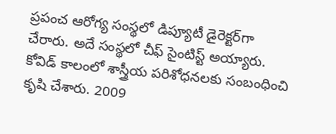ప్రపంచ ఆరోగ్య సంస్థలో డిప్యూటీ డైరెక్టర్‌గా చేరారు. అదే సంస్థలో చీఫ్‌ సైంటిస్ట్‌ అయ్యారు. కోవిడ్‌ కాలంలో శాస్త్రీయ పరిశోధనలకు సంబంధించి కృషి చేశారు. 2009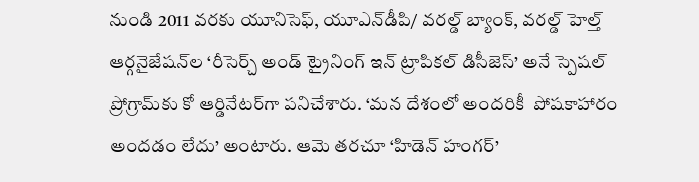నుండి 2011 వరకు యూనిసెఫ్, యూఎన్‌డీపి/ వరల్డ్‌ బ్యాంక్, వరల్డ్‌ హెల్త్‌ ఆర్గనైజేషన్‌ల ‘రీసెర్చ్‌ అండ్‌ ట్రైనింగ్‌ ఇన్‌ ట్రాపికల్‌ డిసీజెస్‌’ అనే స్పెషల్‌ ప్రోగ్రామ్‌కు కో ఆర్డినేటర్‌గా పనిచేశారు. ‘మన దేశంలో అందరికీ  పోషకాహారం అందడం లేదు’ అంటారు. ఆమె తరచూ ‘హిడెన్‌ హంగర్‌’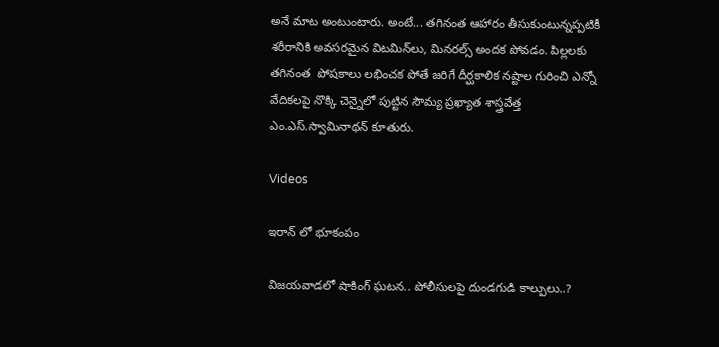అనే మాట అంటుంటారు. అంటే... తగినంత ఆహారం తీసుకుంటున్నప్పటికీ శరీరానికి అవసరమైన విటమిన్‌లు, మినరల్స్‌ అందక పోవడం. పిల్లలకు తగినంత  పోషకాలు లభించక పోతే జరిగే దీర్ఘకాలిక నష్టాల గురించి ఎన్నో వేదికలపై నొక్కి చెన్నైలో పుట్టిన సౌమ్య ప్రఖ్యాత శాస్త్రవేత్త ఎం.ఎస్‌.స్వామినాథన్‌ కూతురు.

Videos

ఇరాన్ లో భూకంపం

విజయవాడలో షాకింగ్ ఘటన.. పోలీసులపై దుండగుడి కాల్పులు..?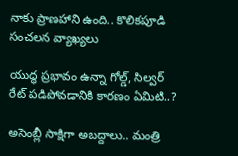నాకు ప్రాణహాని ఉంది.. కొలికపూడి సంచలన వ్యాఖ్యలు

యుద్ధ ప్రభావం ఉన్నా గోల్డ్, సిల్వర్ రేట్ పడిపోవడానికి కారణం ఏమిటి..?

అసెంబ్లీ సాక్షిగా అబద్దాలు.. మంత్రి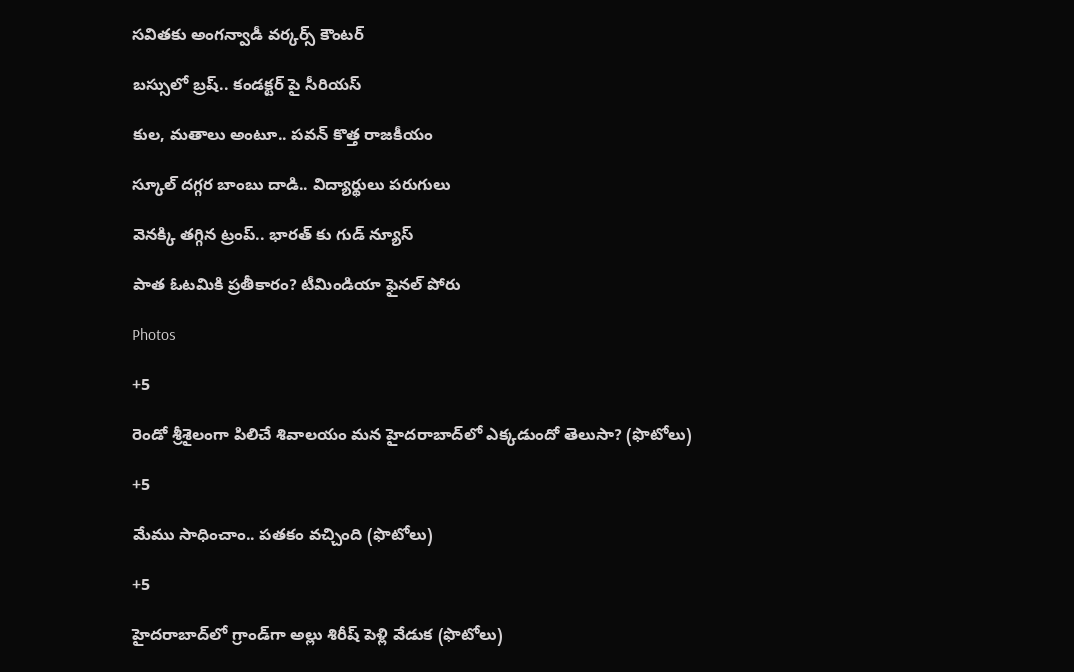సవితకు అంగన్వాడీ వర్కర్స్ కౌంటర్

బస్సులో బ్రష్.. కండక్టర్ పై సీరియస్

కుల, మతాలు అంటూ.. పవన్ కొత్త రాజకీయం

స్కూల్ దగ్గర బాంబు దాడి.. విద్యార్థులు పరుగులు

వెనక్కి తగ్గిన ట్రంప్.. భారత్ కు గుడ్ న్యూస్

పాత ఓటమికి ప్రతీకారం? టీమిండియా ఫైనల్ పోరు

Photos

+5

రెండో శ్రీశైలంగా పిలిచే శివాలయం మన హైదరాబాద్‌లో ఎక్కడుందో తెలుసా? (ఫొటోలు)

+5

మేము సాధించాం.. పతకం వచ్చింది (ఫొటోలు)

+5

హైదరాబాద్‌లో గ్రాండ్‌గా అల్లు శిరీష్ పెళ్లి వేడుక (ఫొటోలు)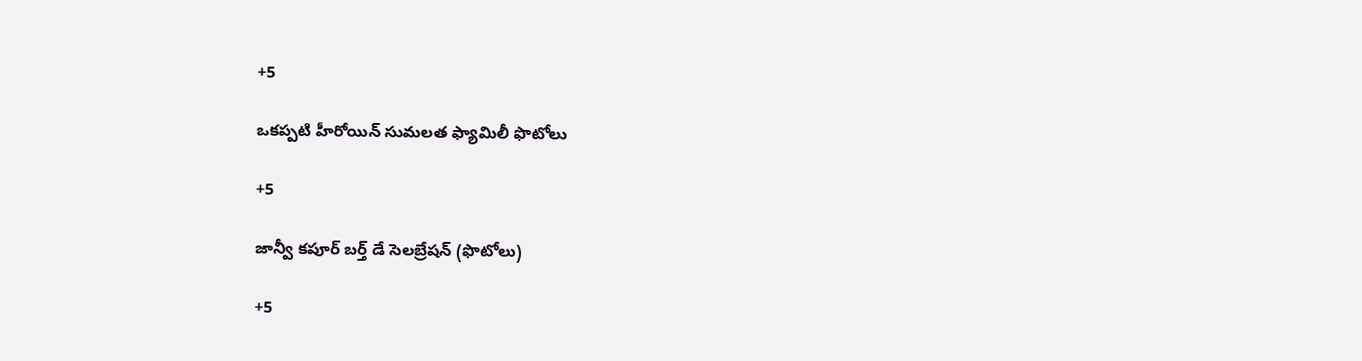+5

ఒకప్పటి హీరోయిన్ సుమలత ఫ్యామిలీ ఫొటోలు

+5

జాన్వీ కపూర్ బర్త్ డే సెలబ్రేషన్ (ఫొటోలు)

+5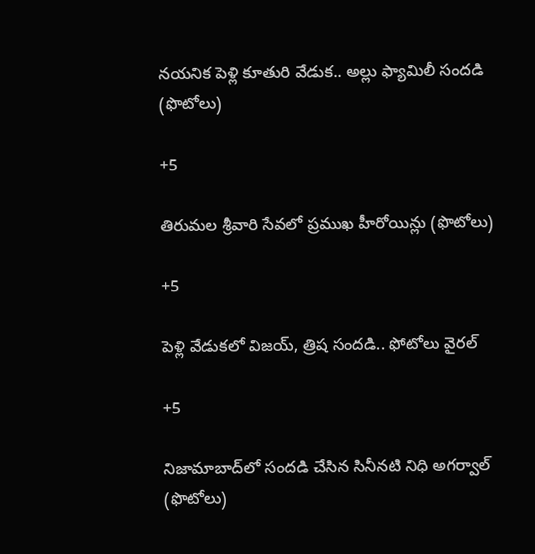నయనిక పెళ్లి కూతురి వేడుక.. అల్లు ఫ్యామిలీ సందడి (ఫొటోలు)

+5

తిరుమల శ్రీవారి సేవలో ప్రముఖ హీరోయిన్లు (ఫొటోలు)

+5

పెళ్లి వేడుకలో విజయ్‌, త్రిష సందడి.. ఫోటోలు వైరల్

+5

నిజామాబాద్‌లో సందడి చేసిన సినీనటి నిధి అగర్వాల్‌ (ఫొటోలు)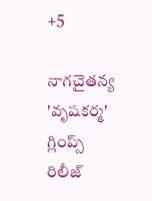+5

నాగచైతన్య 'వృషకర్మ' గ్లింప్స్‌ రిలీజ్‌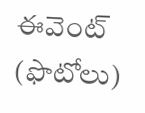ఈవెంట్ (ఫొటోలు)